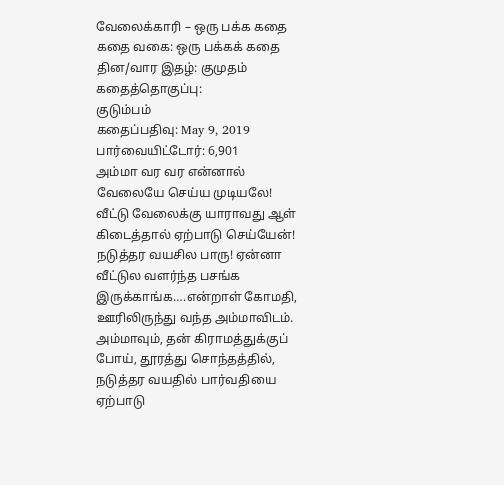வேலைக்காரி – ஒரு பக்க கதை
கதை வகை: ஒரு பக்கக் கதை
தின/வார இதழ்: குமுதம்
கதைத்தொகுப்பு:
குடும்பம்
கதைப்பதிவு: May 9, 2019
பார்வையிட்டோர்: 6,901
அம்மா வர வர என்னால் வேலையே செய்ய முடியலே! வீட்டு வேலைக்கு யாராவது ஆள் கிடைத்தால் ஏற்பாடு செய்யேன்! நடுத்தர வயசில பாரு! ஏன்னா வீட்டுல வளர்ந்த பசங்க இருக்காங்க….என்றாள் கோமதி, ஊரிலிருந்து வந்த அம்மாவிடம்.
அம்மாவும், தன் கிராமத்துக்குப் போய், தூரத்து சொந்தத்தில், நடுத்தர வயதில் பார்வதியை ஏற்பாடு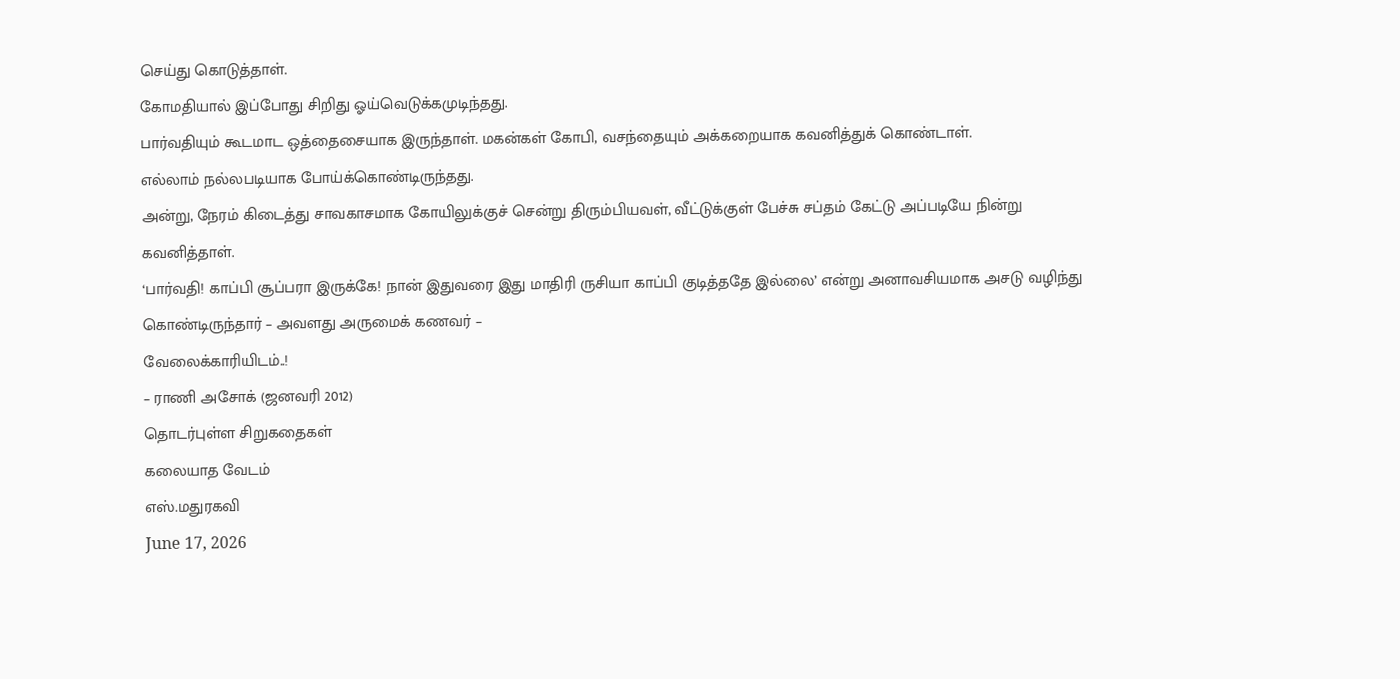செய்து கொடுத்தாள்.
கோமதியால் இப்போது சிறிது ஓய்வெடுக்கமுடிந்தது.
பார்வதியும் கூடமாட ஒத்தைசையாக இருந்தாள். மகன்கள் கோபி, வசந்தையும் அக்கறையாக கவனித்துக் கொண்டாள்.
எல்லாம் நல்லபடியாக போய்க்கொண்டிருந்தது.
அன்று, நேரம் கிடைத்து சாவகாசமாக கோயிலுக்குச் சென்று திரும்பியவள், வீட்டுக்குள் பேச்சு சப்தம் கேட்டு அப்படியே நின்று கவனித்தாள்.
‘பார்வதி! காப்பி சூப்பரா இருக்கே! நான் இதுவரை இது மாதிரி ருசியா காப்பி குடித்ததே இல்லை’ என்று அனாவசியமாக அசடு வழிந்து கொண்டிருந்தார் – அவளது அருமைக் கணவர் –
வேலைக்காரியிடம்..!
– ராணி அசோக் (ஜனவரி 2012)
தொடர்புள்ள சிறுகதைகள்
கலையாத வேடம்
எஸ்.மதுரகவி
June 17, 2026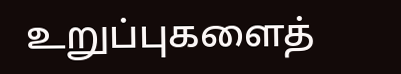உறுப்புகளைத்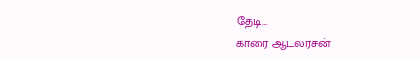தேடி…
காரை ஆடலரசன்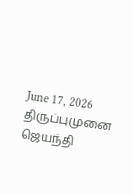June 17, 2026
திருப்புமுனை
ஜெயந்தி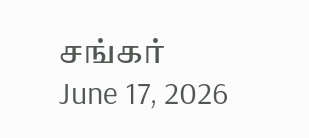சங்கர்
June 17, 2026